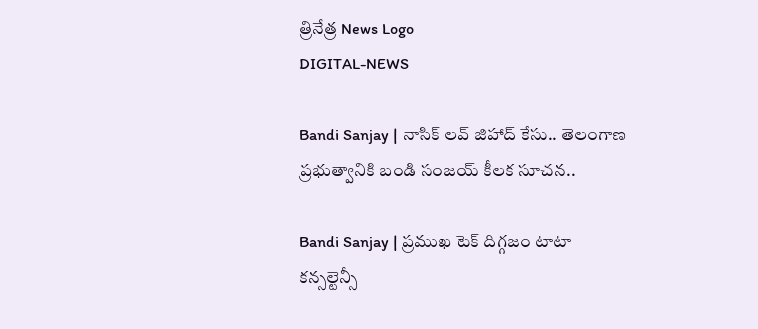త్రినేత్ర News Logo
DIGITAL-NEWS

Bandi Sanjay | నాసిక్ ల‌వ్ జిహాద్ కేసు.. తెలంగాణ ప్ర‌భుత్వానికి బండి సంజ‌య్ కీలక సూచన..

Bandi Sanjay | ప్ర‌ముఖ టెక్ దిగ్గ‌జం టాటా క‌న్స‌ల్టెన్సీ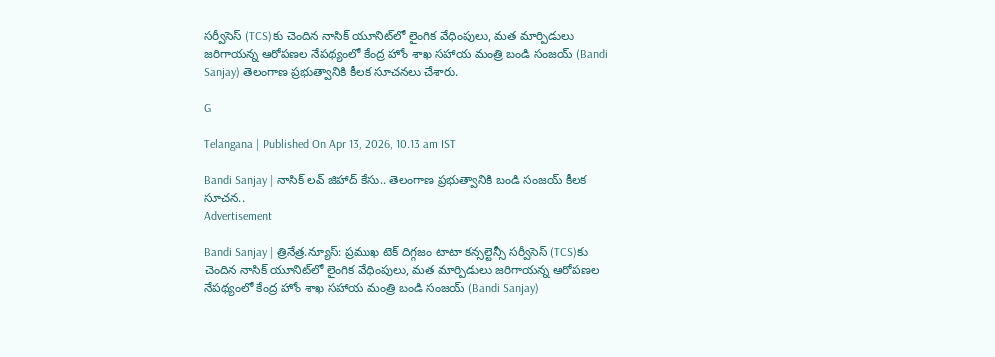స‌ర్వీసెస్ (TCS)కు చెందిన నాసిక్ యూనిట్‌లో లైంగిక వేధింపులు, మ‌త మార్పిడులు జ‌రిగాయ‌న్న ఆరోప‌ణ‌ల నేప‌థ్యంలో కేంద్ర హోం శాఖ స‌హాయ మంత్రి బండి సంజ‌య్ (Bandi Sanjay) తెలంగాణ ప్ర‌భుత్వానికి కీల‌క సూచ‌న‌లు చేశారు.

G

Telangana | Published On Apr 13, 2026, 10.13 am IST

Bandi Sanjay | నాసిక్ ల‌వ్ జిహాద్ కేసు.. తెలంగాణ ప్ర‌భుత్వానికి బండి సంజ‌య్ కీలక సూచన..
Advertisement

Bandi Sanjay | త్రినేత్ర‌.న్యూస్‌: ప్ర‌ముఖ టెక్ దిగ్గ‌జం టాటా క‌న్స‌ల్టెన్సీ స‌ర్వీసెస్ (TCS)కు చెందిన నాసిక్ యూనిట్‌లో లైంగిక వేధింపులు, మ‌త మార్పిడులు జ‌రిగాయ‌న్న ఆరోప‌ణ‌ల నేప‌థ్యంలో కేంద్ర హోం శాఖ స‌హాయ మంత్రి బండి సంజ‌య్ (Bandi Sanjay)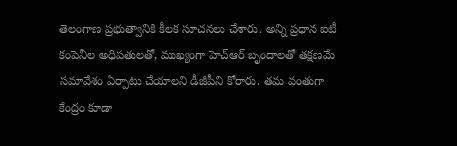తెలంగాణ ప్ర‌భుత్వానికి కీల‌క సూచ‌న‌లు చేశారు. అన్ని ప్రధాన ఐటీ కంపెనీల అధిపతులతో, ముఖ్యంగా హెచ్‌ఆర్ బృందాలతో తక్షణమే సమావేశం ఏర్పాటు చేయాలని డీజీపీని కోరారు. త‌మ‌ వంతుగా కేంద్రం కూడా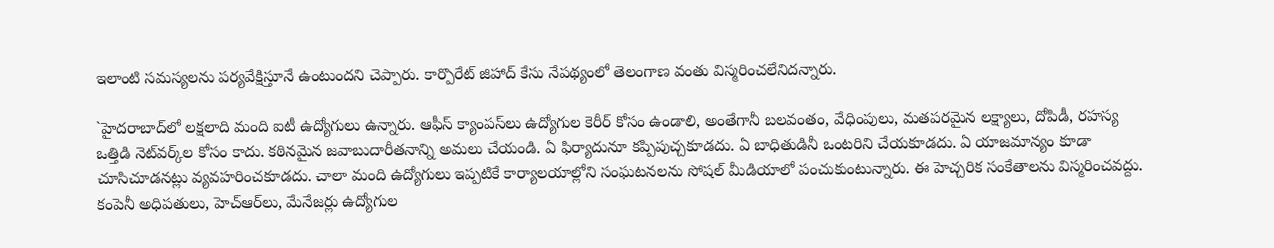ఇలాంటి సమస్యలను పర్యవేక్షిస్తూనే ఉంటుంద‌ని చెప్పారు. కార్పొరేట్ జిహాద్ కేసు నేప‌థ్యంలో తెలంగాణ వంతు విస్మరించలేనిద‌న్నారు.

`హైదరాబాద్‌లో లక్షలాది మంది ఐటీ ఉద్యోగులు ఉన్నారు. ఆఫీస్ క్యాంప‌స్‌లు ఉద్యోగుల‌ కెరీర్ కోసం ఉండాలి, అంతేగానీ బలవంతం, వేధింపులు, మతపరమైన లక్ష్యాలు, దోపిడీ, రహస్య ఒత్తిడి నెట్‌వర్క్‌ల కోసం కాదు. కఠినమైన జవాబుదారీతనాన్ని అమలు చేయండి. ఏ ఫిర్యాదునూ కప్పిపుచ్చకూడదు. ఏ బాధితుడినీ ఒంటరిని చేయకూడదు. ఏ యాజమాన్యం కూడా చూసిచూడనట్లు వ్యవహరించకూడదు. చాలా మంది ఉద్యోగులు ఇప్పటికే కార్యాలయాల్లోని సంఘటనలను సోషల్ మీడియాలో పంచుకుంటున్నారు. ఈ హెచ్చరిక సంకేతాలను విస్మరించవద్దు. కంపెనీ అధిపతులు, హెచ్‌ఆర్‌లు, మేనేజర్లు ఉద్యోగుల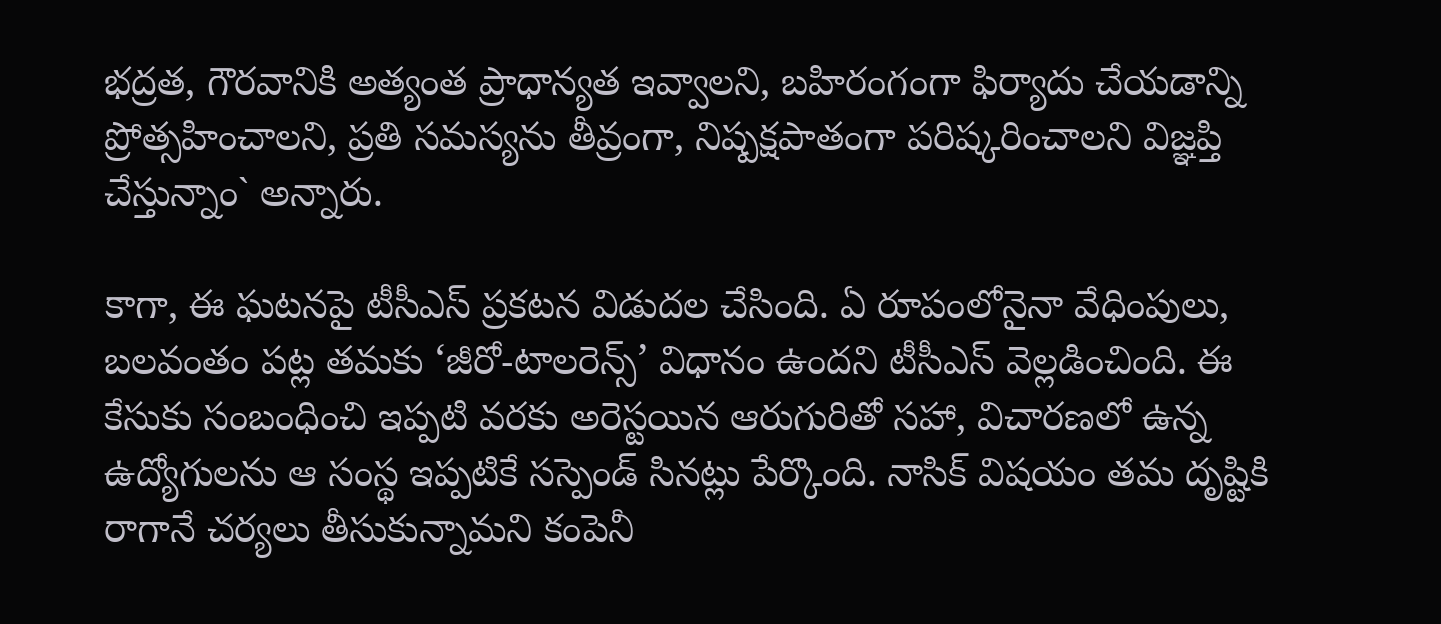భద్రత, గౌరవానికి అత్యంత ప్రాధాన్యత ఇవ్వాలని, బహిరంగంగా ఫిర్యాదు చేయడాన్ని ప్రోత్సహించాలని, ప్రతి సమస్యను తీవ్రంగా, నిష్పక్షపాతంగా పరిష్కరించాలని విజ్ఞప్తి చేస్తున్నాం` అన్నారు.

కాగా, ఈ ఘ‌ట‌న‌పై టీసీఎస్ ప్ర‌క‌ట‌న విడుద‌ల చేసింది. ఏ రూపంలోనైనా వేధింపులు, బలవంతం పట్ల తమకు ‘జీరో-టాలరెన్స్’ విధానం ఉందని టీసీఎస్ వెల్లడించింది. ఈ కేసుకు సంబంధించి ఇప్పటి వరకు అరెస్టయిన ఆరుగురితో సహా, విచారణలో ఉన్న ఉద్యోగులను ఆ సంస్థ ఇప్పటికే సస్పెండ్ సిన‌ట్లు పేర్కొంది. నాసిక్ విషయం త‌మ‌ దృష్టికి రాగానే చర్యలు తీసుకున్నామని కంపెనీ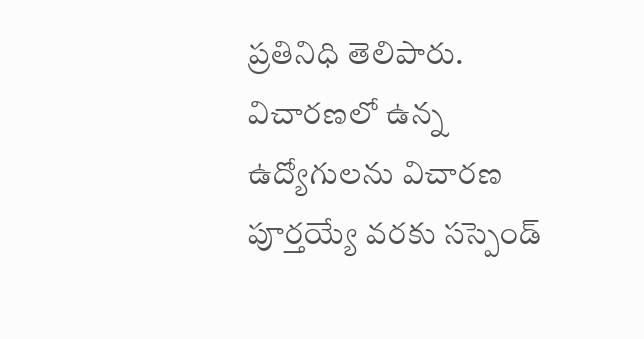ప్ర‌తినిధి తెలిపారు. విచారణలో ఉన్న ఉద్యోగులను విచారణ పూర్తయ్యే వరకు సస్పెండ్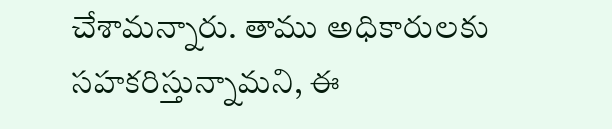చేశామ‌న్నారు. తాము అధికారులకు సహకరిస్తున్నామ‌ని, ఈ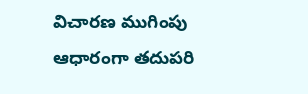విచారణ ముగింపు ఆధారంగా తదుపరి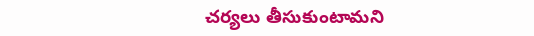చర్యలు తీసుకుంటామని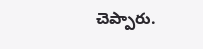చెప్పారు.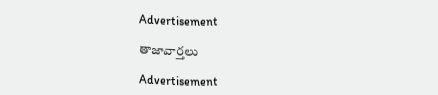Advertisement

తాజావార్తలు

Advertisement